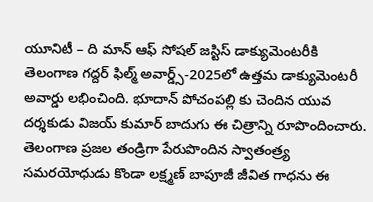యూనిటీ – ది మాన్ ఆఫ్ సోషల్ జస్టిస్ డాక్యుమెంటరీకి తెలంగాణ గద్దర్ ఫిల్మ్ అవార్డ్స్-2025లో ఉత్తమ డాక్యుమెంటరీ అవార్డు లభించింది. భూదాన్ పోచంపల్లి కు చెందిన యువ దర్శకుడు విజయ్ కుమార్ బాదుగు ఈ చిత్రాన్ని రూపొందించారు. తెలంగాణ ప్రజల తండ్రిగా పేరుపొందిన స్వాతంత్ర్య సమరయోధుడు కొండా లక్ష్మణ్ బాపూజీ జీవిత గాధను ఈ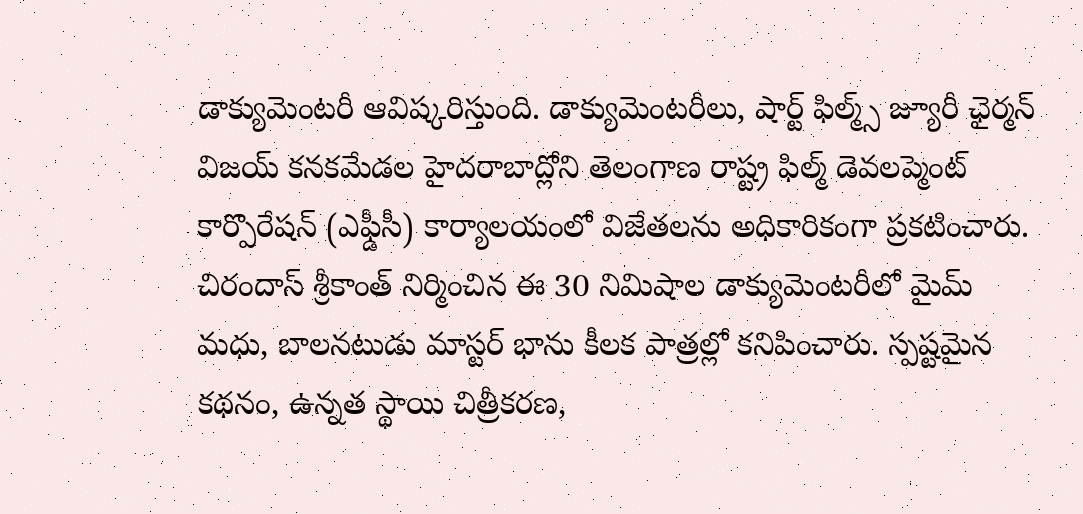డాక్యుమెంటరీ ఆవిష్కరిస్తుంది. డాక్యుమెంటరీలు, షార్ట్ ఫిల్మ్స్ జ్యూరీ ఛైర్మన్ విజయ్ కనకమేడల హైదరాబాద్లోని తెలంగాణ రాష్ట్ర ఫిల్మ్ డెవలప్మెంట్ కార్పొరేషన్ (ఎఫ్డీసీ) కార్యాలయంలో విజేతలను అధికారికంగా ప్రకటించారు.
చిరందాస్ శ్రీకాంత్ నిర్మించిన ఈ 30 నిమిషాల డాక్యుమెంటరీలో మైమ్ మధు, బాలనటుడు మాస్టర్ భాను కీలక పాత్రల్లో కనిపించారు. స్పష్టమైన కథనం, ఉన్నత స్థాయి చిత్రీకరణ,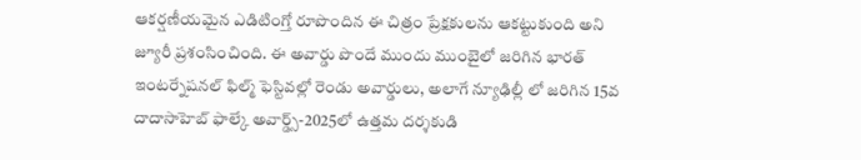ఆకర్షణీయమైన ఎడిటింగ్తో రూపొందిన ఈ చిత్రం ప్రేక్షకులను ఆకట్టుకుంది అని జ్యూరీ ప్రశంసించింది. ఈ అవార్డు పొందే ముందు ముంబైలో జరిగిన భారత్ ఇంటర్నేషనల్ ఫిల్మ్ ఫెస్టివల్లో రెండు అవార్డులు, అలాగే న్యూఢిల్లీ లో జరిగిన 15వ దాదాసాహెబ్ ఫాల్కే అవార్డ్స్-2025లో ఉత్తమ దర్శకుడి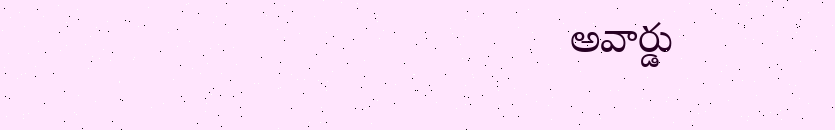అవార్డు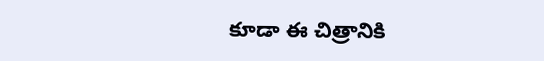కూడా ఈ చిత్రానికి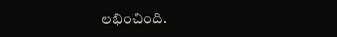లభించింది.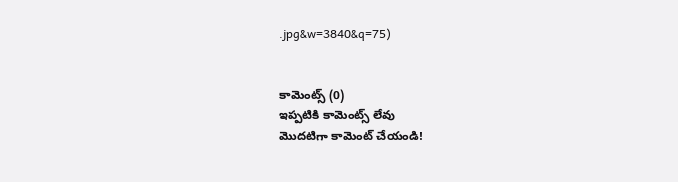.jpg&w=3840&q=75)


కామెంట్స్ (0)
ఇప్పటికి కామెంట్స్ లేవు
మొదటిగా కామెంట్ చేయండి!